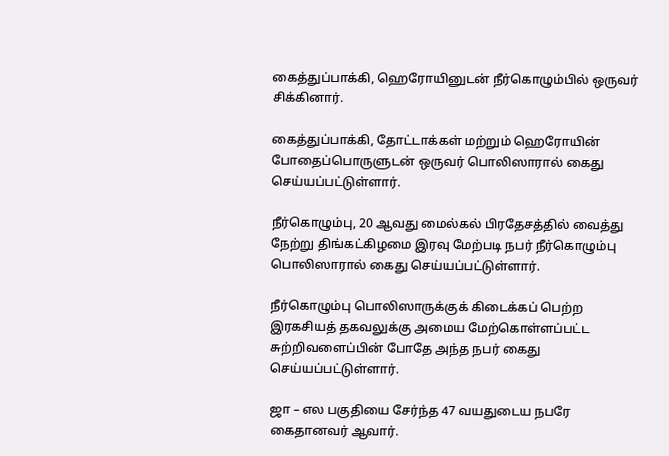கைத்துப்பாக்கி, ஹெரோயினுடன் நீர்கொழும்பில் ஒருவர் சிக்கினார்.

கைத்துப்பாக்கி, தோட்டாக்கள் மற்றும் ஹெரோயின் போதைப்பொருளுடன் ஒருவர் பொலிஸாரால் கைது செய்யப்பட்டுள்ளார்.

நீர்கொழும்பு, 20 ஆவது மைல்கல் பிரதேசத்தில் வைத்து நேற்று திங்கட்கிழமை இரவு மேற்படி நபர் நீர்கொழும்பு பொலிஸாரால் கைது செய்யப்பட்டுள்ளார்.

நீர்கொழும்பு பொலிஸாருக்குக் கிடைக்கப் பெற்ற இரகசியத் தகவலுக்கு அமைய மேற்கொள்ளப்பட்ட சுற்றிவளைப்பின் போதே அந்த நபர் கைது செய்யப்பட்டுள்ளார்.

ஜா – எல பகுதியை சேர்ந்த 47 வயதுடைய நபரே கைதானவர் ஆவார்.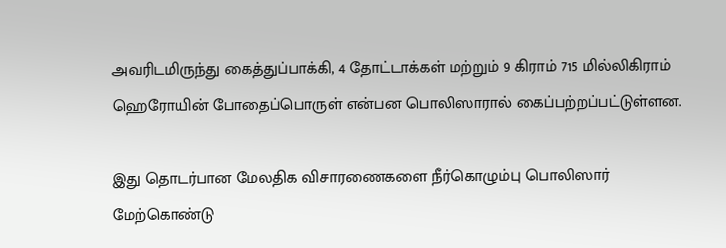அவரிடமிருந்து கைத்துப்பாக்கி, 4 தோட்டாக்கள் மற்றும் 9 கிராம் 715 மில்லிகிராம் ஹெரோயின் போதைப்பொருள் என்பன பொலிஸாரால் கைப்பற்றப்பட்டுள்ளன.

இது தொடர்பான மேலதிக விசாரணைகளை நீர்கொழும்பு பொலிஸார் மேற்கொண்டு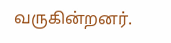வருகின்றனர்.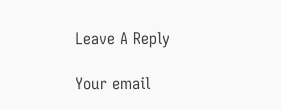Leave A Reply

Your email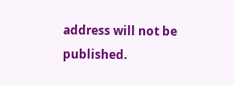address will not be published.